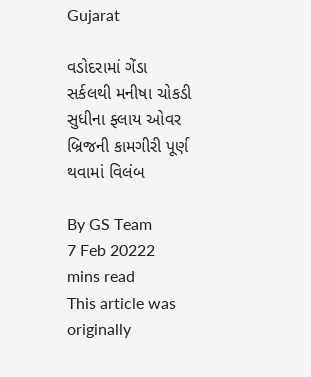Gujarat

વડોદરામાં ગેંડા સર્કલથી મનીષા ચોકડી સુધીના ફ્લાય ઓવર બ્રિજની કામગીરી પૂર્ણ થવામાં વિલંબ

By GS Team
7 Feb 20222 mins read
This article was originally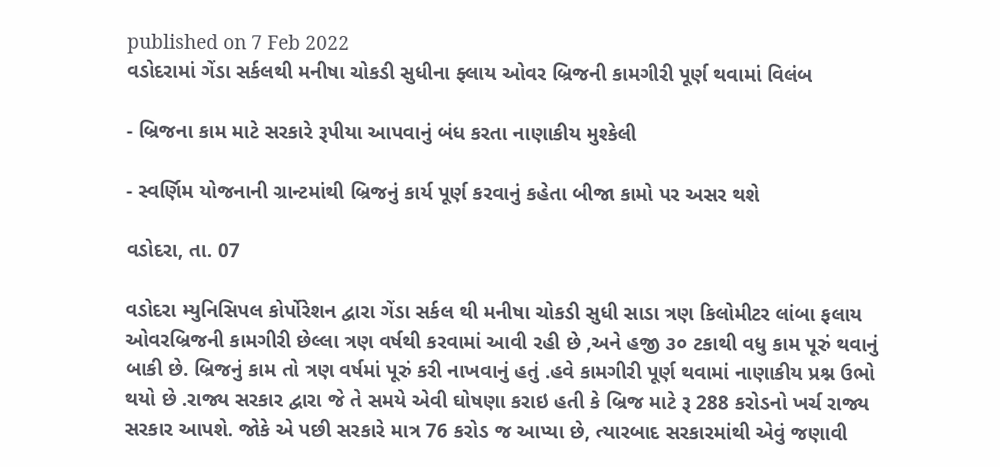published on 7 Feb 2022
વડોદરામાં ગેંડા સર્કલથી મનીષા ચોકડી સુધીના ફ્લાય ઓવર બ્રિજની કામગીરી પૂર્ણ થવામાં વિલંબ

- બ્રિજના કામ માટે સરકારે રૂપીયા આપવાનું બંધ કરતા નાણાકીય મુશ્કેલી

- સ્વર્ણિમ યોજનાની ગ્રાન્ટમાંથી બ્રિજનું કાર્ય પૂર્ણ કરવાનું કહેતા બીજા કામો પર અસર થશે

વડોદરા, તા. 07

વડોદરા મ્યુનિસિપલ કોર્પોરેશન દ્વારા ગેંડા સર્કલ થી મનીષા ચોકડી સુધી સાડા ત્રણ કિલોમીટર લાંબા ફલાય ઓવરબ્રિજની કામગીરી છેલ્લા ત્રણ વર્ષથી કરવામાં આવી રહી છે ,અને હજી ૩૦ ટકાથી વધુ કામ પૂરું થવાનું બાકી છે. બ્રિજનું કામ તો ત્રણ વર્ષમાં પૂરું કરી નાખવાનું હતું .હવે કામગીરી પૂર્ણ થવામાં નાણાકીય પ્રશ્ન ઉભો થયો છે .રાજ્ય સરકાર દ્વારા જે તે સમયે એવી ઘોષણા કરાઇ હતી કે બ્રિજ માટે રૂ 288 કરોડનો ખર્ચ રાજ્ય સરકાર આપશે. જોકે એ પછી સરકારે માત્ર 76 કરોડ જ આપ્યા છે, ત્યારબાદ સરકારમાંથી એવું જણાવી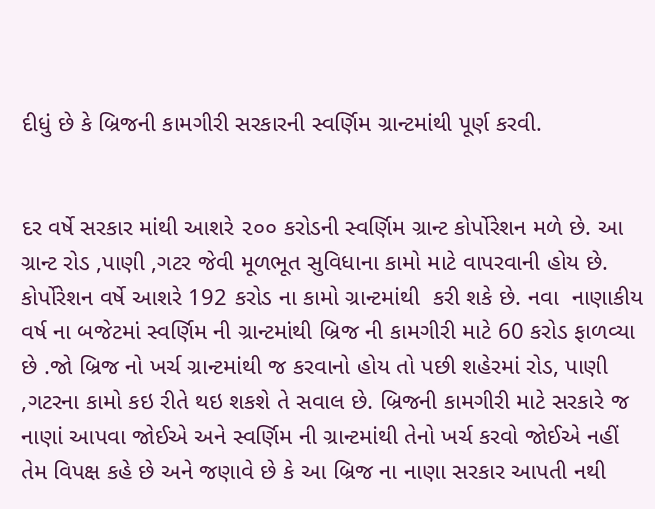દીધું છે કે બ્રિજની કામગીરી સરકારની સ્વર્ણિમ ગ્રાન્ટમાંથી પૂર્ણ કરવી.


દર વર્ષે સરકાર માંથી આશરે ૨૦૦ કરોડની સ્વર્ણિમ ગ્રાન્ટ કોર્પોરેશન મળે છે. આ ગ્રાન્ટ રોડ ,પાણી ,ગટર જેવી મૂળભૂત સુવિધાના કામો માટે વાપરવાની હોય છે. કોર્પોરેશન વર્ષે આશરે 192 કરોડ ના કામો ગ્રાન્ટમાંથી  કરી શકે છે. નવા  નાણાકીય વર્ષ ના બજેટમાં સ્વર્ણિમ ની ગ્રાન્ટમાંથી બ્રિજ ની કામગીરી માટે 60 કરોડ ફાળવ્યા છે .જો બ્રિજ નો ખર્ચ ગ્રાન્ટમાંથી જ કરવાનો હોય તો પછી શહેરમાં રોડ, પાણી ,ગટરના કામો કઇ રીતે થઇ શકશે તે સવાલ છે. બ્રિજની કામગીરી માટે સરકારે જ નાણાં આપવા જોઈએ અને સ્વર્ણિમ ની ગ્રાન્ટમાંથી તેનો ખર્ચ કરવો જોઈએ નહીં તેમ વિપક્ષ કહે છે અને જણાવે છે કે આ બ્રિજ ના નાણા સરકાર આપતી નથી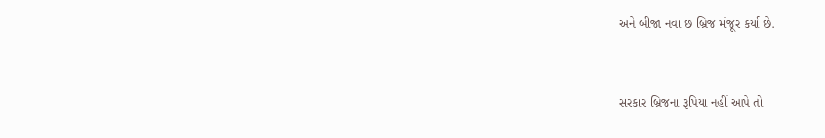અને બીજા નવા છ બ્રિજ મંજૂર કર્યા છે.


સરકાર બ્રિજના રૂપિયા નહીં આપે તો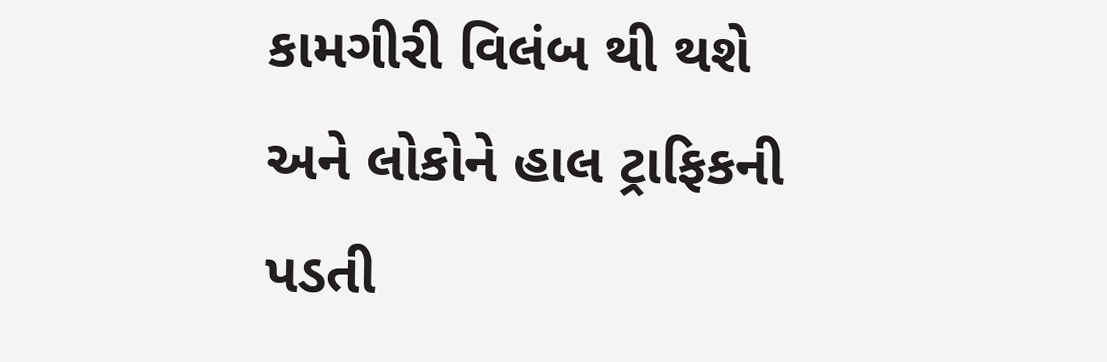કામગીરી વિલંબ થી થશે અને લોકોને હાલ ટ્રાફિકની પડતી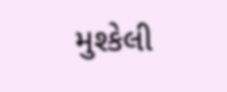મુશ્કેલી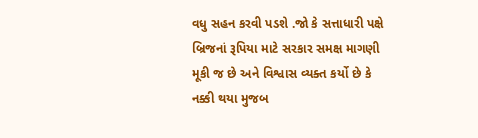વધુ સહન કરવી પડશે .જો કે સત્તાધારી પક્ષે બ્રિજનાં રૂપિયા માટે સરકાર સમક્ષ માગણી મૂકી જ છે અને વિશ્વાસ વ્યક્ત કર્યો છે કે નક્કી થયા મુજબ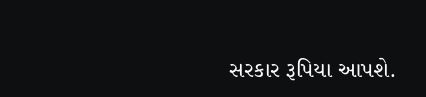સરકાર રૂપિયા આપશે.